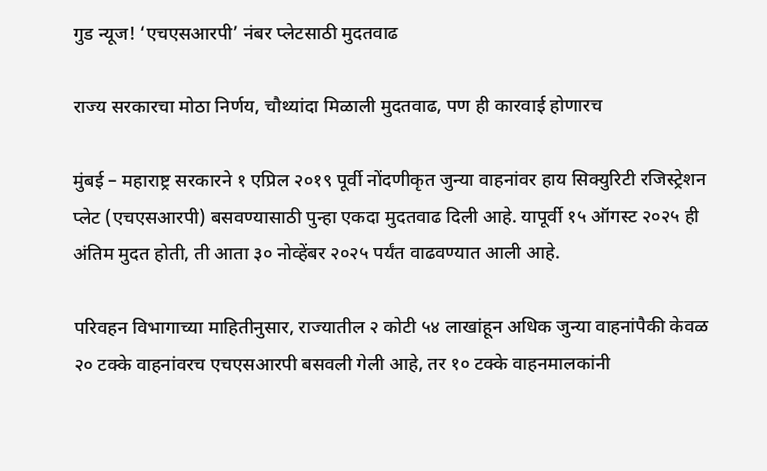गुड न्यूज! ‘एचएसआरपी’ नंबर प्लेटसाठी मुदतवाढ

राज्य सरकारचा मोठा निर्णय, चौथ्यांदा मिळाली मुदतवाढ, पण ही कारवाई होणारच

मुंबई – महाराष्ट्र सरकारने १ एप्रिल २०१९ पूर्वी नोंदणीकृत जुन्या वाहनांवर हाय सिक्युरिटी रजिस्ट्रेशन प्लेट (एचएसआरपी) बसवण्यासाठी पुन्हा एकदा मुदतवाढ दिली आहे. यापूर्वी १५ ऑगस्ट २०२५ ही अंतिम मुदत होती, ती आता ३० नोव्हेंबर २०२५ पर्यंत वाढवण्यात आली आहे.

परिवहन विभागाच्या माहितीनुसार, राज्यातील २ कोटी ५४ लाखांहून अधिक जुन्या वाहनांपैकी केवळ २० टक्के वाहनांवरच एचएसआरपी बसवली गेली आहे, तर १० टक्के वाहनमालकांनी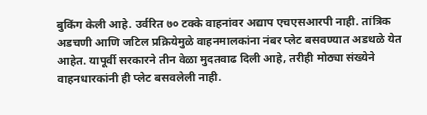बुकिंग केली आहे. उर्वरित ७० टक्के वाहनांवर अद्याप एचएसआरपी नाही. तांत्रिक अडचणी आणि जटिल प्रक्रियेमुळे वाहनमालकांना नंबर प्लेट बसवण्यात अडथळे येत आहेत. यापूर्वी सरकारने तीन वेळा मुदतवाढ दिली आहे, तरीही मोठ्या संख्येने वाहनधारकांनी ही प्लेट बसवलेली नाही.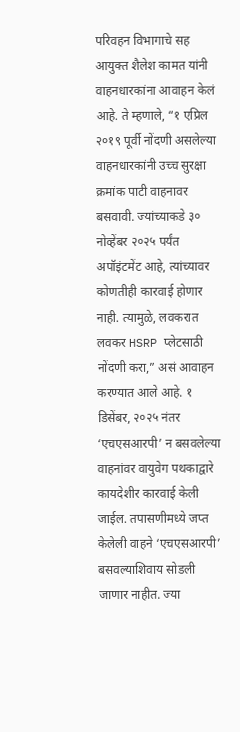परिवहन विभागाचे सह आयुक्त शैलेश कामत यांनी वाहनधारकांना आवाहन केलं आहे. ते म्हणाले, “१ एप्रिल २०१९ पूर्वी नोंदणी असलेल्या वाहनधारकांनी उच्च सुरक्षा क्रमांक पाटी वाहनावर बसवावी. ज्यांच्याकडे ३० नोव्हेंबर २०२५ पर्यंत अपॉइंटमेंट आहे, त्यांच्यावर कोणतीही कारवाई होणार नाही. त्यामुळे, लवकरात लवकर HSRP प्लेटसाठी नोंदणी करा,” असं आवाहन करण्यात आले आहे. १ डिसेंबर, २०२५ नंतर ‘एचएसआरपी’ न बसवलेल्या वाहनांवर वायुवेग पथकाद्वारे कायदेशीर कारवाई केली जाईल. तपासणीमध्ये जप्त केलेली वाहने ‘एचएसआरपी’ बसवल्याशिवाय सोडली जाणार नाहीत. ज्या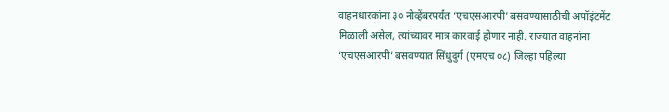वाहनधारकांना ३० नोव्हेंबरपर्यंत ‘एचएसआरपी’ बसवण्यासाठीची अपॉइंटमेंट मिळाली असेल, त्यांच्यावर मात्र कारवाई होणार नाही. राज्यात वाहनांना ‘एचएसआरपी’ बसवण्यात सिंधुदुर्ग (एमएच ०८) जिल्हा पहिल्या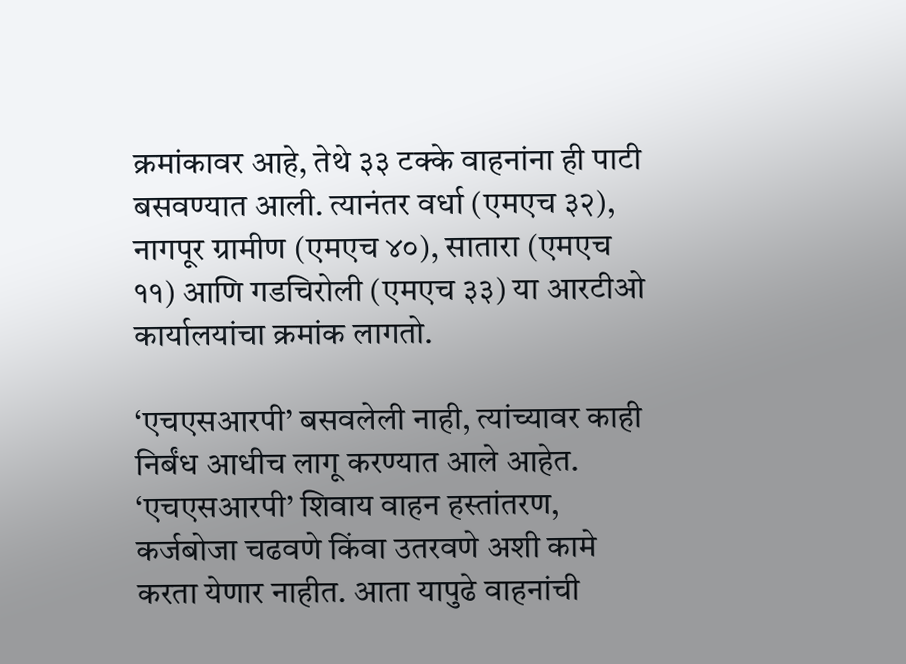क्रमांकावर आहे, तेथे ३३ टक्के वाहनांना ही पाटी बसवण्यात आली. त्यानंतर वर्धा (एमएच ३२), नागपूर ग्रामीण (एमएच ४०), सातारा (एमएच ११) आणि गडचिरोली (एमएच ३३) या आरटीओ कार्यालयांचा क्रमांक लागतो.

‘एचएसआरपी’ बसवलेली नाही, त्यांच्यावर काही निर्बंध आधीच लागू करण्यात आले आहेत. ‘एचएसआरपी’ शिवाय वाहन हस्तांतरण, कर्जबोजा चढवणे किंवा उतरवणे अशी कामे करता येणार नाहीत. आता यापुढे वाहनांची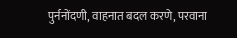पुर्ननोंदणी, वाहनात बदल करणे, परवाना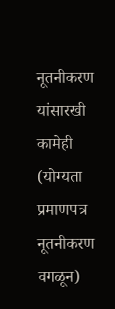नूतनीकरण यांसारखी कामेही (योग्यता प्रमाणपत्र नूतनीकरण वगळून)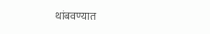थांबवण्यात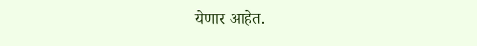येणार आहेत.